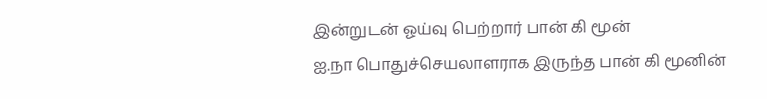இன்றுடன் ஓய்வு பெற்றார் பான் கி மூன்
ஐ.நா பொதுச்செயலாளராக இருந்த பான் கி மூனின்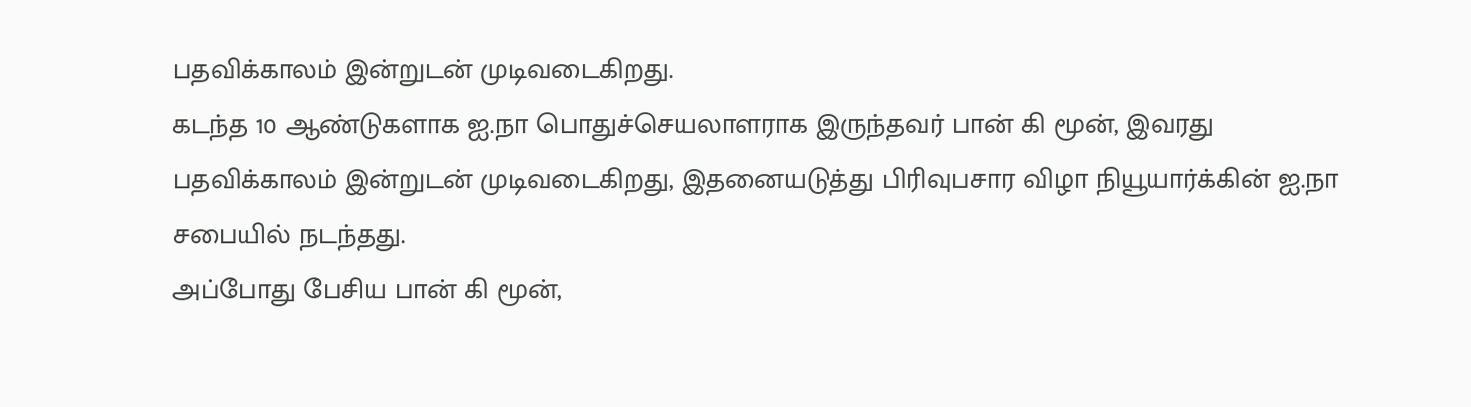பதவிக்காலம் இன்றுடன் முடிவடைகிறது.
கடந்த 10 ஆண்டுகளாக ஐ.நா பொதுச்செயலாளராக இருந்தவர் பான் கி மூன், இவரது பதவிக்காலம் இன்றுடன் முடிவடைகிறது, இதனையடுத்து பிரிவுபசார விழா நியூயார்க்கின் ஐ.நா சபையில் நடந்தது.
அப்போது பேசிய பான் கி மூன்,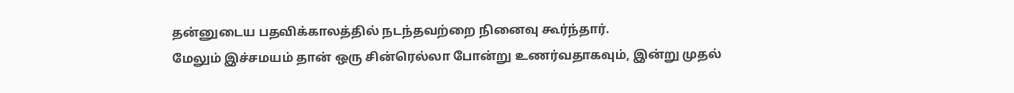தன்னுடைய பதவிக்காலத்தில் நடந்தவற்றை நினைவு கூர்ந்தார்.
மேலும் இச்சமயம் தான் ஒரு சின்ரெல்லா போன்று உணர்வதாகவும், இன்று முதல்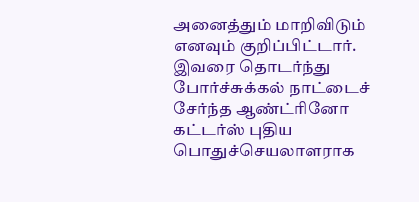அனைத்தும் மாறிவிடும் எனவும் குறிப்பிட்டார்.
இவரை தொடர்ந்து போர்ச்சுக்கல் நாட்டைச் சேர்ந்த ஆண்ட்ரினோ கட்டர்ஸ் புதிய பொதுச்செயலாளராக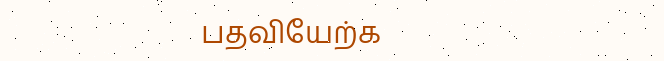பதவியேற்க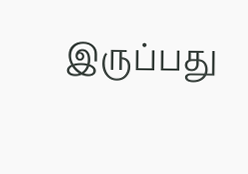இருப்பது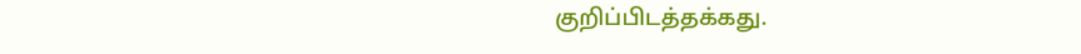குறிப்பிடத்தக்கது.